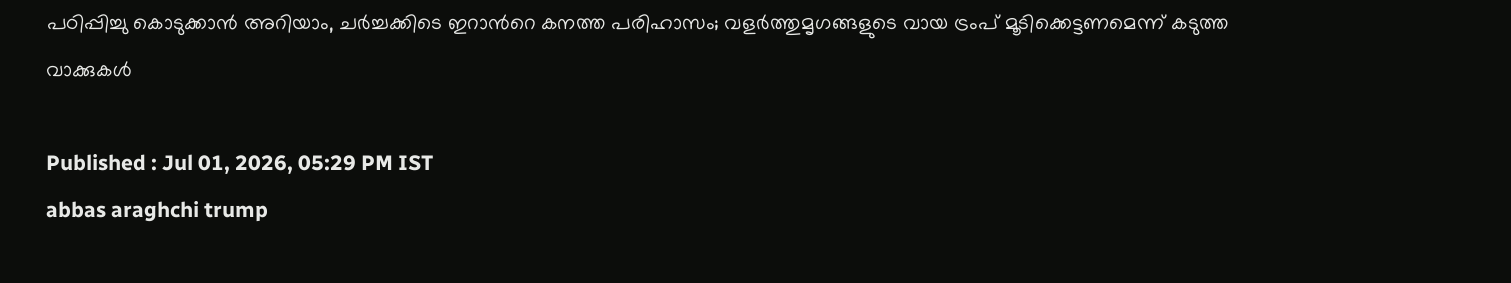പഠിപ്പിച്ചു കൊടുക്കാൻ അറിയാം, ചർച്ചക്കിടെ ഇറാന്‍റെ കനത്ത പരിഹാസം; വളർത്തുമൃഗങ്ങളുടെ വായ ട്രംപ് മൂടിക്കെട്ടണമെന്ന് കടുത്ത വാക്കുകൾ

Published : Jul 01, 2026, 05:29 PM IST
abbas araghchi trump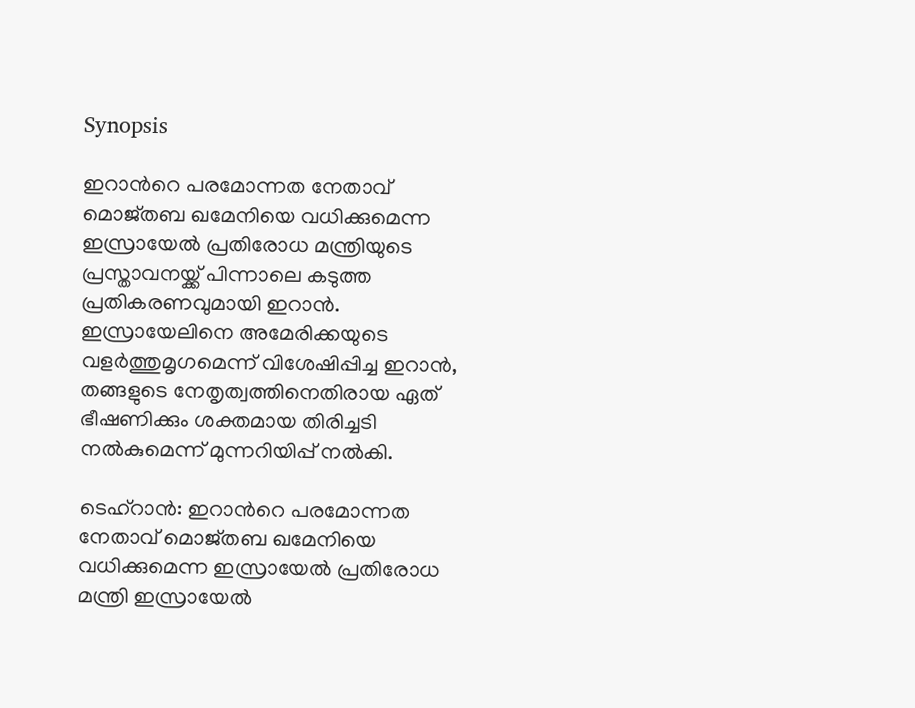Synopsis

ഇറാന്‍റെ പരമോന്നത നേതാവ് മൊജ്തബ ഖമേനിയെ വധിക്കുമെന്ന ഇസ്രായേൽ പ്രതിരോധ മന്ത്രിയുടെ പ്രസ്താവനയ്ക്ക് പിന്നാലെ കടുത്ത പ്രതികരണവുമായി ഇറാൻ. ഇസ്രായേലിനെ അമേരിക്കയുടെ വളർത്തുമൃഗമെന്ന് വിശേഷിപ്പിച്ച ഇറാൻ, തങ്ങളുടെ നേതൃത്വത്തിനെതിരായ ഏത് ഭീഷണിക്കും ശക്തമായ തിരിച്ചടി നൽകുമെന്ന് മുന്നറിയിപ്പ് നൽകി.

ടെഹ്റാൻ: ഇറാന്‍റെ പരമോന്നത നേതാവ് മൊജ്തബ ഖമേനിയെ വധിക്കുമെന്ന ഇസ്രായേൽ പ്രതിരോധ മന്ത്രി ഇസ്രായേൽ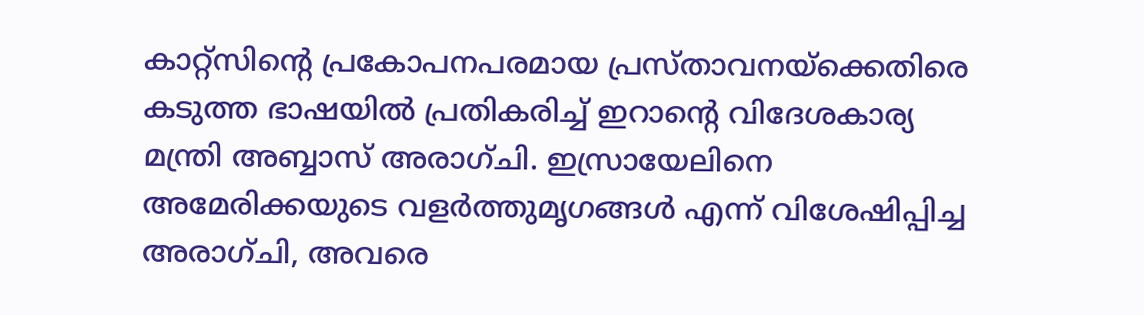കാറ്റ്സിന്‍റെ പ്രകോപനപരമായ പ്രസ്താവനയ്ക്കെതിരെ കടുത്ത ഭാഷയിൽ പ്രതികരിച്ച് ഇറാന്‍റെ വിദേശകാര്യ മന്ത്രി അബ്ബാസ് അരാഗ്ചി. ഇസ്രായേലിനെ അമേരിക്കയുടെ വളർത്തുമൃഗങ്ങൾ എന്ന് വിശേഷിപ്പിച്ച അരാഗ്ചി, അവരെ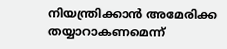നിയന്ത്രിക്കാൻ അമേരിക്ക തയ്യാറാകണമെന്ന്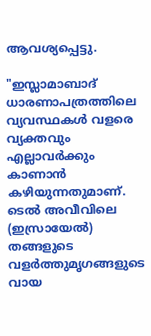ആവശ്യപ്പെട്ടു.

"ഇസ്ലാമാബാദ് ധാരണാപത്രത്തിലെ വ്യവസ്ഥകൾ വളരെ വ്യക്തവും എല്ലാവർക്കും കാണാൻ കഴിയുന്നതുമാണ്. ടെൽ അവീവിലെ (ഇസ്രായേൽ) തങ്ങളുടെ വളർത്തുമൃഗങ്ങളുടെ വായ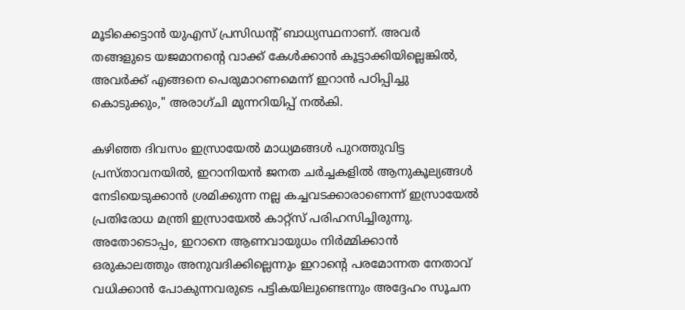മൂടിക്കെട്ടാൻ യുഎസ് പ്രസിഡന്‍റ് ബാധ്യസ്ഥനാണ്. അവർ തങ്ങളുടെ യജമാനന്‍റെ വാക്ക് കേൾക്കാൻ കൂട്ടാക്കിയില്ലെങ്കിൽ, അവർക്ക് എങ്ങനെ പെരുമാറണമെന്ന് ഇറാൻ പഠിപ്പിച്ചു കൊടുക്കും," അരാഗ്ചി മുന്നറിയിപ്പ് നൽകി.

കഴിഞ്ഞ ദിവസം ഇസ്രായേൽ മാധ്യമങ്ങൾ പുറത്തുവിട്ട പ്രസ്താവനയിൽ, ഇറാനിയൻ ജനത ചർച്ചകളിൽ ആനുകൂല്യങ്ങൾ നേടിയെടുക്കാൻ ശ്രമിക്കുന്ന നല്ല കച്ചവടക്കാരാണെന്ന് ഇസ്രായേൽ പ്രതിരോധ മന്ത്രി ഇസ്രായേൽ കാറ്റ്സ് പരിഹസിച്ചിരുന്നു. അതോടൊപ്പം, ഇറാനെ ആണവായുധം നിർമ്മിക്കാൻ ഒരുകാലത്തും അനുവദിക്കില്ലെന്നും ഇറാന്‍റെ പരമോന്നത നേതാവ് വധിക്കാൻ പോകുന്നവരുടെ പട്ടികയിലുണ്ടെന്നും അദ്ദേഹം സൂചന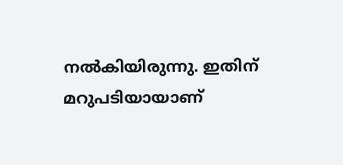നൽകിയിരുന്നു. ഇതിന് മറുപടിയായാണ്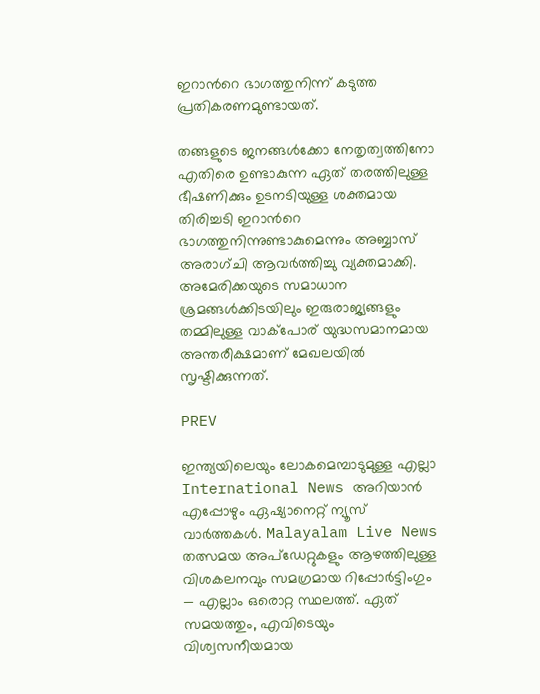ഇറാന്‍റെ ഭാഗത്തുനിന്ന് കടുത്ത പ്രതികരണമുണ്ടായത്.

തങ്ങളുടെ ജനങ്ങൾക്കോ നേതൃത്വത്തിനോ എതിരെ ഉണ്ടാകുന്ന ഏത് തരത്തിലുള്ള ഭീഷണിക്കും ഉടനടിയുള്ള ശക്തമായ തിരിച്ചടി ഇറാന്‍റെ ഭാഗത്തുനിന്നുണ്ടാകുമെന്നും അബ്ബാസ് അരാഗ്ചി ആവർത്തിച്ചു വ്യക്തമാക്കി. അമേരിക്കയുടെ സമാധാന ശ്രമങ്ങൾക്കിടയിലും ഇരുരാജ്യങ്ങളും തമ്മിലുള്ള വാക്പോര് യുദ്ധസമാനമായ അന്തരീക്ഷമാണ് മേഖലയിൽ സൃഷ്ടിക്കുന്നത്.

PREV

ഇന്ത്യയിലെയും ലോകമെമ്പാടുമുള്ള എല്ലാ International News അറിയാൻ എപ്പോഴും ഏഷ്യാനെറ്റ് ന്യൂസ് വാർത്തകൾ. Malayalam Live News  തത്സമയ അപ്‌ഡേറ്റുകളും ആഴത്തിലുള്ള വിശകലനവും സമഗ്രമായ റിപ്പോർട്ടിംഗും — എല്ലാം ഒരൊറ്റ സ്ഥലത്ത്. ഏത് സമയത്തും, എവിടെയും വിശ്വസനീയമായ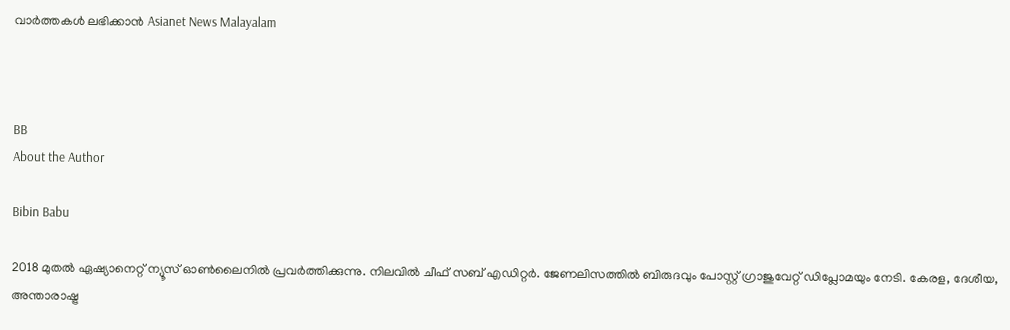വാർത്തകൾ ലഭിക്കാൻ Asianet News Malayalam



BB
About the Author

Bibin Babu

2018 മുതല്‍ ഏഷ്യാനെറ്റ് ന്യൂസ് ഓണ്‍ലൈനില്‍ പ്രവര്‍ത്തിക്കുന്നു. നിലവില്‍ ചീഫ് സബ് എഡിറ്റർ. ജേണലിസത്തില്‍ ബിരുദവും പോസ്റ്റ് ഗ്രാജുവേറ്റ് ഡിപ്ലോമയും നേടി. കേരള, ദേശീയ, അന്താരാഷ്ട്ര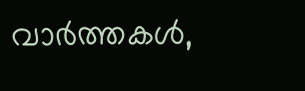വാര്‍ത്തകള്‍,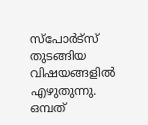സ്പോര്‍ട്സ് തുടങ്ങിയ വിഷയങ്ങളില്‍ എഴുതുന്നു. ഒമ്പത്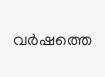വര്‍ഷത്തെ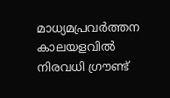മാധ്യമപ്രവര്‍ത്തന കാലയളവില്‍ നിരവധി ഗ്രൗണ്ട്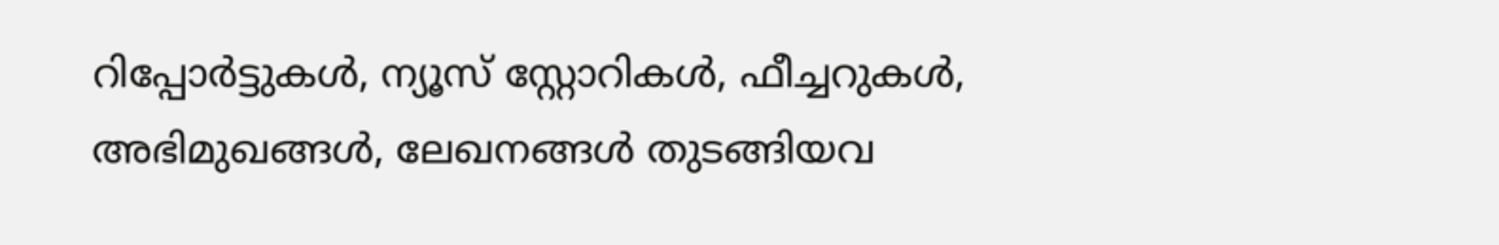റിപ്പോര്‍ട്ടുകള്‍, ന്യൂസ് സ്റ്റോറികള്‍, ഫീച്ചറുകള്‍, അഭിമുഖങ്ങള്‍, ലേഖനങ്ങള്‍ തുടങ്ങിയവ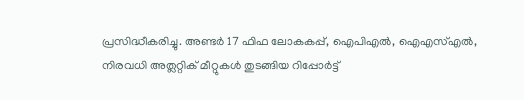പ്രസിദ്ധീകരിച്ചു. അണ്ടര്‍ 17 ഫിഫ ലോകകപ്പ്, ഐപിഎൽ, ഐഎസ്എൽ, നിരവധി അത്ലറ്റിക് മീറ്റുകൾ തുടങ്ങിയ റിപ്പോര്‍ട്ട്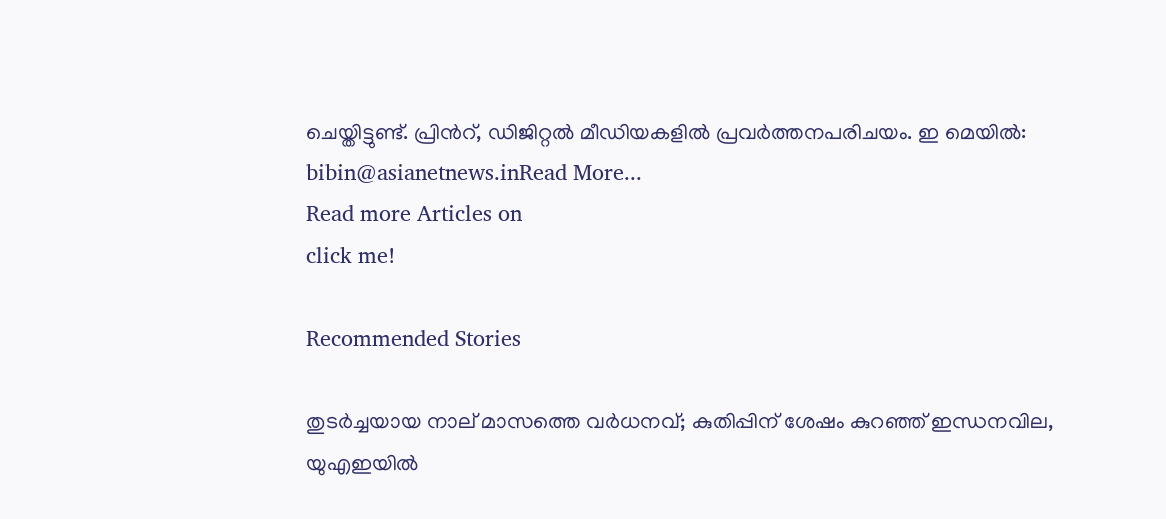ചെയ്തിട്ടുണ്ട്. പ്രിന്‍റ്, ഡിജിറ്റല്‍ മീഡിയകളില്‍ പ്രവര്‍ത്തനപരിചയം. ഇ മെയില്‍: bibin@asianetnews.inRead More...
Read more Articles on
click me!

Recommended Stories

തുടർച്ചയായ നാല് മാസത്തെ വർധനവ്; കുതിപ്പിന് ശേഷം കുറഞ്ഞ് ഇന്ധനവില, യുഎഇയിൽ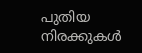പുതിയ നിരക്കുകൾ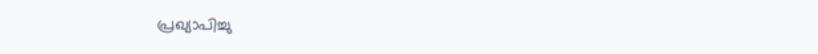പ്രഖ്യാപിച്ചു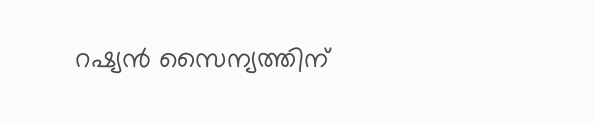റഷ്യൻ സൈന്യത്തിന്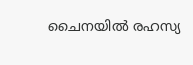ചൈനയിൽ രഹസ്യ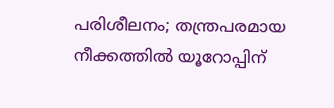പരിശീലനം; തന്ത്രപരമായ നീക്കത്തിൽ യൂറോപ്പിന്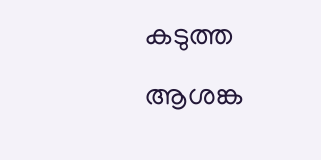കടുത്ത ആശങ്ക